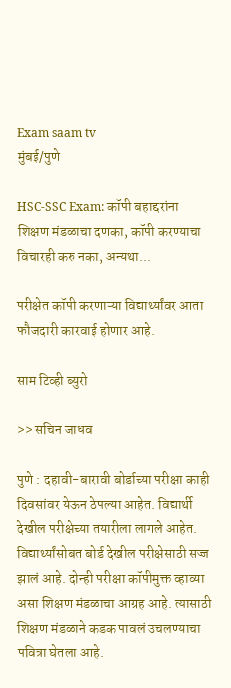Exam saam tv
मुंबई/पुणे

HSC-SSC Exam: कॉपी बहाद्दरांना शिक्षण मंडळाचा दणका, कॉपी करण्याचा विचारही करु नका, अन्यथा...

परीक्षेत कॉपी करणाऱ्या विद्यार्थ्यांवर आता फौजदारी कारवाई होणार आहे.

साम टिव्ही ब्युरो

>> सचिन जाधव

पुणे : दहावी-बारावी बोर्डाच्या परीक्षा काही दिवसांवर येऊन ठेपल्या आहेत. विद्यार्थी देखील परीक्षेच्या तयारीला लागले आहेत. विद्यार्थ्यांसोबत बोर्ड देखील परीक्षेसाठी सज्ज झालं आहे. दोन्ही परीक्षा कॉपीमुक्त व्हाव्या असा शिक्षण मंडळाचा आग्रह आहे. त्यासाठी शिक्षण मंडळाने कडक पावलं उचलण्याचा पवित्रा घेतला आहे.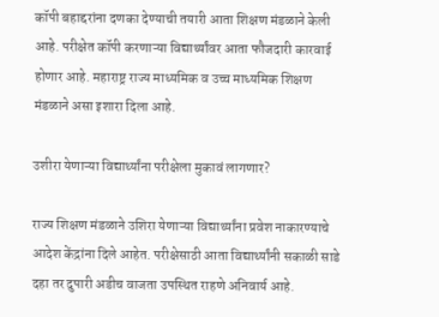कॉपी बहाद्दरांना दणका देण्याची तयारी आता शिक्षण मंडळाने केली आहे. परीक्षेत कॉपी करणाऱ्या विद्यार्थ्यांवर आता फौजदारी कारवाई होणार आहे. महाराष्ट्र राज्य माध्यमिक व उच्च माध्यमिक शिक्षण मंडळाने असा इशारा दिला आहे.

उशीरा येणाऱ्या विद्यार्थ्यांना परीक्षेला मुकावं लागणार?

राज्य शिक्षण मंडळाने उशिरा येणाऱ्या विद्यार्थ्यांना प्रवेश नाकारण्याचे आदेश केंद्रांना दिले आहेत. परीक्षेसाठी आता विद्यार्थ्यांनी सकाळी साडे दहा तर दुपारी अडीच वाजता उपस्थित राहणे अनिवार्य आहे.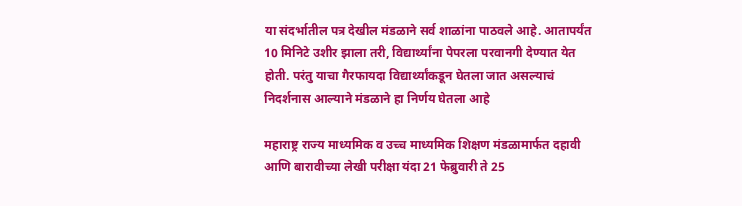या संदर्भातील पत्र देखील मंडळाने सर्व शाळांना पाठवले आहे. आतापर्यंत 10 मिनिटे उशीर झाला तरी, विद्यार्थ्यांना पेपरला परवानगी देण्यात येत होती. परंतु याचा गैरफायदा विद्यार्थ्यांकडून घेतला जात असल्याचं निदर्शनास आल्याने मंडळाने हा निर्णय घेतला आहे

महाराष्ट्र राज्य माध्यमिक व उच्च माध्यमिक शिक्षण मंडळामार्फत दहावी आणि बारावीच्या लेखी परीक्षा यंदा 21 फेब्रुवारी ते 25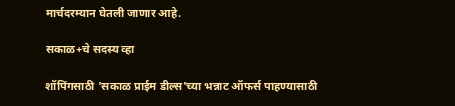मार्चदरम्यान घेतली जाणार आहे.

सकाळ+चे सदस्य व्हा

शॉपिंगसाठी 'सकाळ प्राईम डील्स'च्या भन्नाट ऑफर्स पाहण्यासाठी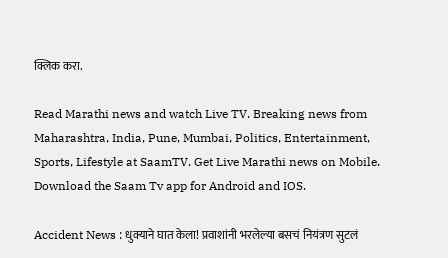क्लिक करा.

Read Marathi news and watch Live TV. Breaking news from Maharashtra, India, Pune, Mumbai, Politics, Entertainment, Sports, Lifestyle at SaamTV. Get Live Marathi news on Mobile. Download the Saam Tv app for Android and IOS.

Accident News : धुक्याने घात केला! प्रवाशांनी भरलेल्या बसचं नियंत्रण सुटलं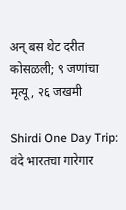अन् बस थेट दरीत कोसळली; ९ जणांचा मृत्यू, २६ जखमी

Shirdi One Day Trip: वंदे भारतचा गारेगार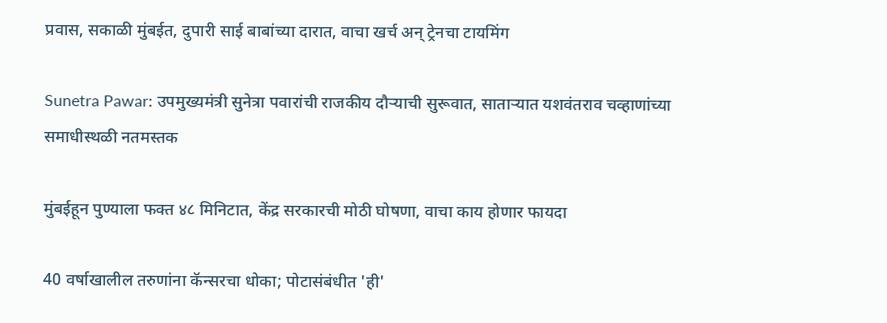प्रवास, सकाळी मुंबईत, दुपारी साई बाबांच्या दारात, वाचा खर्च अन् ट्रेनचा टायमिंग

Sunetra Pawar: उपमुख्यमंत्री सुनेत्रा पवारांची राजकीय दौऱ्याची सुरूवात, साताऱ्यात यशवंतराव चव्हाणांच्या समाधीस्थळी नतमस्तक

मुंबईहून पुण्याला फक्त ४८ मिनिटात, केंद्र सरकारची मोठी घोषणा, वाचा काय होणार फायदा

40 वर्षाखालील तरुणांना कॅन्सरचा धोका; पोटासंबंधीत 'ही'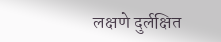लक्षणे दुर्लक्षित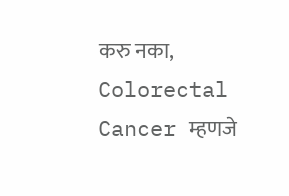करु नका, Colorectal Cancer म्हणजे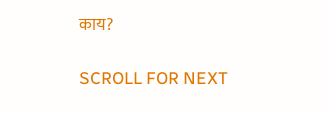काय?

SCROLL FOR NEXT